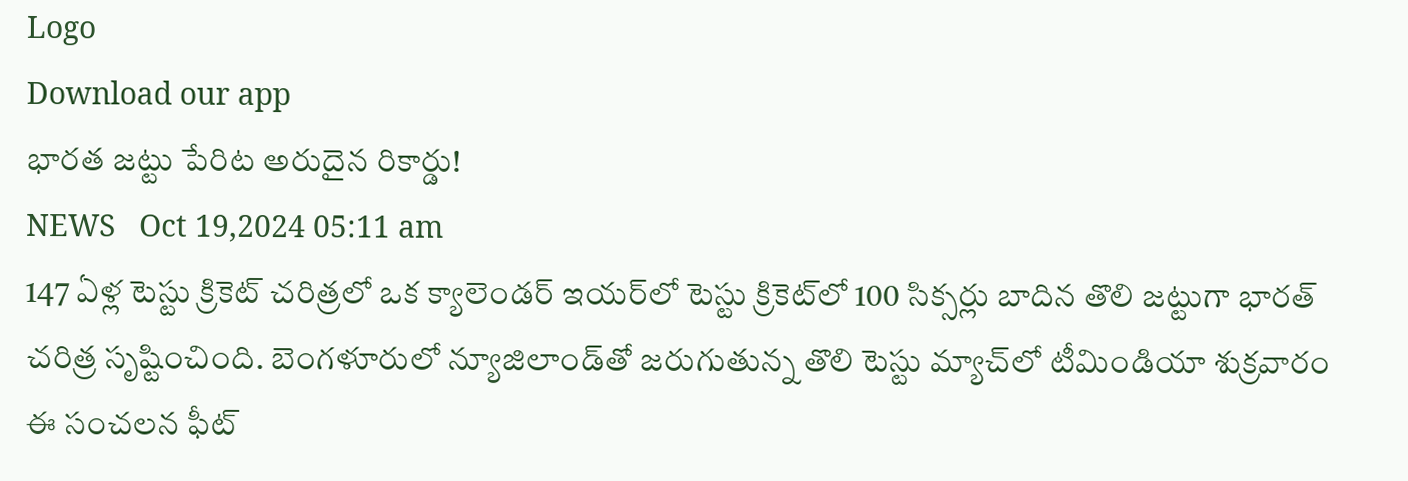Logo
Download our app
భార‌త జ‌ట్టు పేరిట అరుదైన రికార్డు!
NEWS   Oct 19,2024 05:11 am
147 ఏళ్ల టెస్టు క్రికెట్ చరిత్రలో ఒక క్యాలెండర్ ఇయర్‌లో టెస్టు క్రికెట్‌లో 100 సిక్సర్లు బాదిన తొలి జట్టుగా భారత్ చరిత్ర సృష్టించింది. బెంగళూరులో న్యూజిలాండ్‌తో జరుగుతున్న తొలి టెస్టు మ్యాచ్‌లో టీమిండియా శుక్రవారం ఈ సంచలన ఫీట్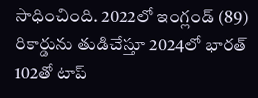సాధించింది. 2022లో ఇంగ్లండ్ (89) రికార్డును తుడిచేస్తూ 2024లో భార‌త్‌ 102తో టాప్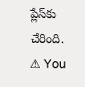ప్లేస్‌కు చేరింది.
⚠ You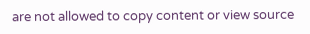are not allowed to copy content or view source